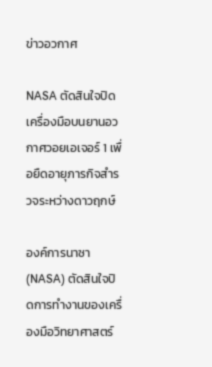ข่าวอวกาศ

NASA ตัดสินใจปิดเครื่องมือบนยานอวกาศวอยเอเจอร์ 1 เพื่อยืดอายุภารกิจสำรวจระหว่างดาวฤกษ์

องค์การนาซา (NASA) ตัดสินใจปิดการทำงานของเครื่องมือวิทยาศาสตร์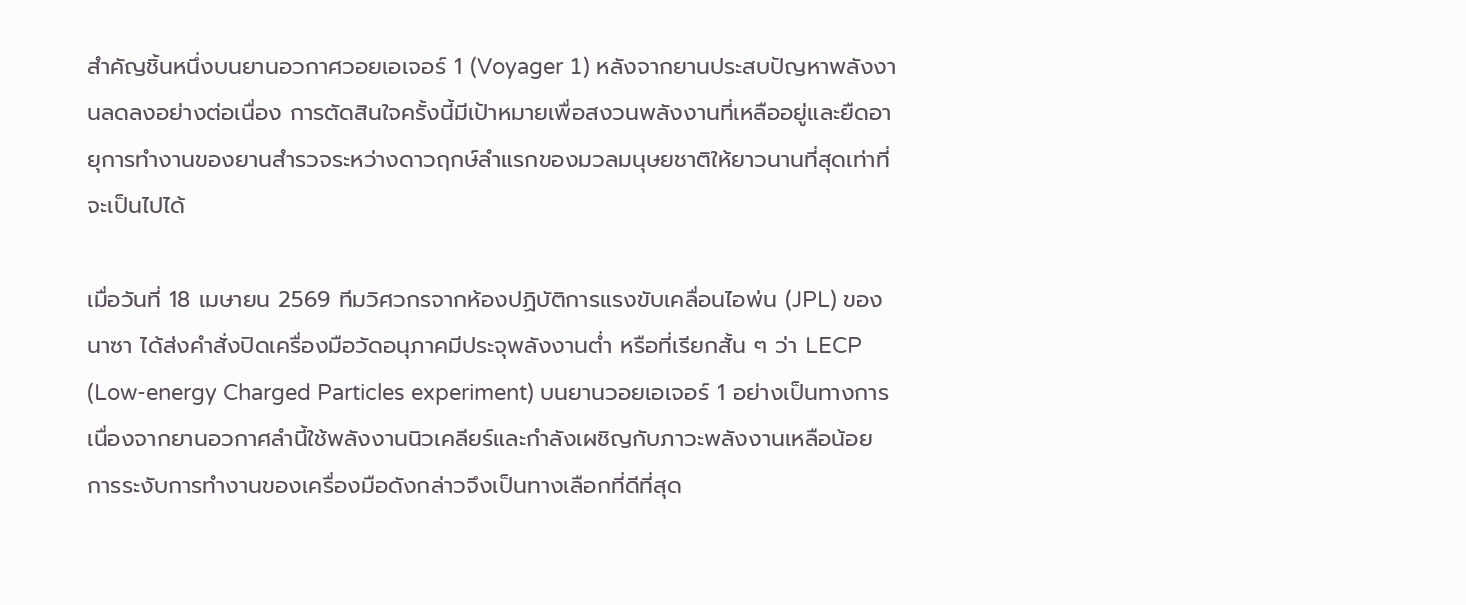สำคัญชิ้นหนึ่งบนยานอวกาศวอยเอเจอร์ 1 (Voyager 1) หลังจากยานประสบปัญหาพลังงานลดลงอย่างต่อเนื่อง การตัดสินใจครั้งนี้มีเป้าหมายเพื่อสงวนพลังงานที่เหลืออยู่และยืดอายุการทำงานของยานสำรวจระหว่างดาวฤกษ์ลำแรกของมวลมนุษยชาติให้ยาวนานที่สุดเท่าที่จะเป็นไปได้

เมื่อวันที่ 18 เมษายน 2569 ทีมวิศวกรจากห้องปฏิบัติการแรงขับเคลื่อนไอพ่น (JPL) ของนาซา ได้ส่งคำสั่งปิดเครื่องมือวัดอนุภาคมีประจุพลังงานต่ำ หรือที่เรียกสั้น ๆ ว่า LECP (Low-energy Charged Particles experiment) บนยานวอยเอเจอร์ 1 อย่างเป็นทางการ เนื่องจากยานอวกาศลำนี้ใช้พลังงานนิวเคลียร์และกำลังเผชิญกับภาวะพลังงานเหลือน้อย การระงับการทำงานของเครื่องมือดังกล่าวจึงเป็นทางเลือกที่ดีที่สุด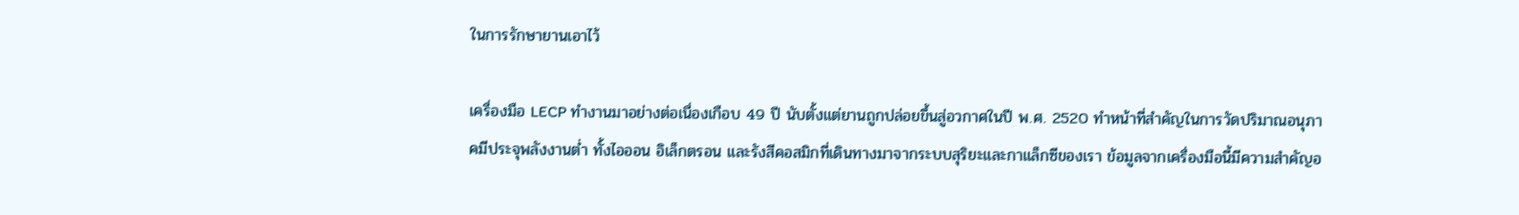ในการรักษายานเอาไว้

เครื่องมือ LECP ทำงานมาอย่างต่อเนื่องเกือบ 49 ปี นับตั้งแต่ยานถูกปล่อยขึ้นสู่อวกาศในปี พ.ศ. 2520 ทำหน้าที่สำคัญในการวัดปริมาณอนุภาคมีประจุพลังงานต่ำ ทั้งไอออน อิเล็กตรอน และรังสีคอสมิกที่เดินทางมาจากระบบสุริยะและกาแล็กซีของเรา ข้อมูลจากเครื่องมือนี้มีความสำคัญอ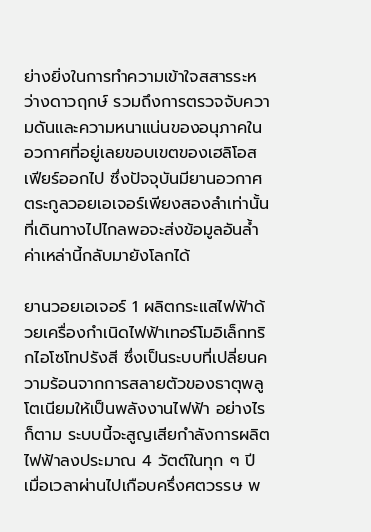ย่างยิ่งในการทำความเข้าใจสสารระหว่างดาวฤกษ์ รวมถึงการตรวจจับความดันและความหนาแน่นของอนุภาคในอวกาศที่อยู่เลยขอบเขตของเฮลิโอสเฟียร์ออกไป ซึ่งปัจจุบันมียานอวกาศตระกูลวอยเอเจอร์เพียงสองลำเท่านั้นที่เดินทางไปไกลพอจะส่งข้อมูลอันล้ำค่าเหล่านี้กลับมายังโลกได้

ยานวอยเอเจอร์ 1 ผลิตกระแสไฟฟ้าด้วยเครื่องกำเนิดไฟฟ้าเทอร์โมอิเล็กทริกไอโซโทปรังสี ซึ่งเป็นระบบที่เปลี่ยนความร้อนจากการสลายตัวของธาตุพลูโตเนียมให้เป็นพลังงานไฟฟ้า อย่างไรก็ตาม ระบบนี้จะสูญเสียกำลังการผลิตไฟฟ้าลงประมาณ 4 วัตต์ในทุก ๆ ปี เมื่อเวลาผ่านไปเกือบครึ่งศตวรรษ พ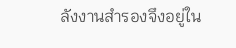ลังงานสำรองจึงอยู่ใน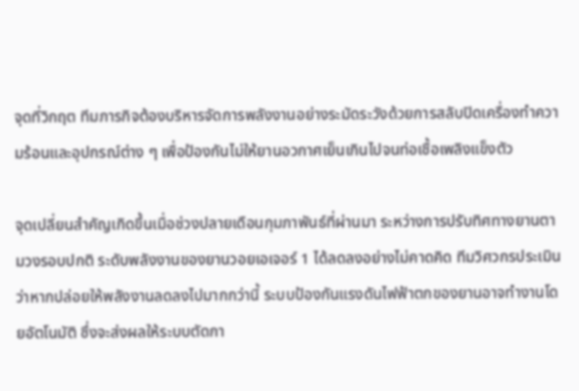จุดที่วิกฤต ทีมภารกิจต้องบริหารจัดการพลังงานอย่างระมัดระวังด้วยการสลับปิดเครื่องทำความร้อนและอุปกรณ์ต่าง ๆ เพื่อป้องกันไม่ให้ยานอวกาศเย็นเกินไปจนท่อเชื้อเพลิงแข็งตัว

จุดเปลี่ยนสำคัญเกิดขึ้นเมื่อช่วงปลายเดือนกุมภาพันธ์ที่ผ่านมา ระหว่างการปรับทิศทางยานตามวงรอบปกติ ระดับพลังงานของยานวอยเอเจอร์ 1 ได้ลดลงอย่างไม่คาดคิด ทีมวิศวกรประเมินว่าหากปล่อยให้พลังงานลดลงไปมากกว่านี้ ระบบป้องกันแรงดันไฟฟ้าตกของยานอาจทำงานโดยอัตโนมัติ ซึ่งจะส่งผลให้ระบบตัดกา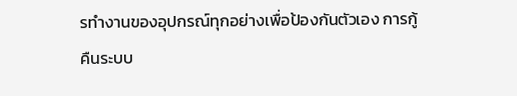รทำงานของอุปกรณ์ทุกอย่างเพื่อป้องกันตัวเอง การกู้คืนระบบ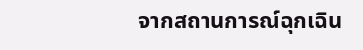จากสถานการณ์ฉุกเฉิน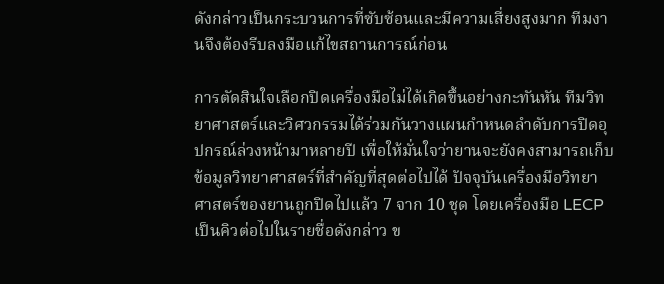ดังกล่าวเป็นกระบวนการที่ซับซ้อนและมีความเสี่ยงสูงมาก ทีมงานจึงต้องรีบลงมือแก้ไขสถานการณ์ก่อน

การตัดสินใจเลือกปิดเครื่องมือไม่ได้เกิดขึ้นอย่างกะทันหัน ทีมวิทยาศาสตร์และวิศวกรรมได้ร่วมกันวางแผนกำหนดลำดับการปิดอุปกรณ์ล่วงหน้ามาหลายปี เพื่อให้มั่นใจว่ายานจะยังคงสามารถเก็บข้อมูลวิทยาศาสตร์ที่สำคัญที่สุดต่อไปได้ ปัจจุบันเครื่องมือวิทยาศาสตร์ของยานถูกปิดไปแล้ว 7 จาก 10 ชุด โดยเครื่องมือ LECP เป็นคิวต่อไปในรายชื่อดังกล่าว ข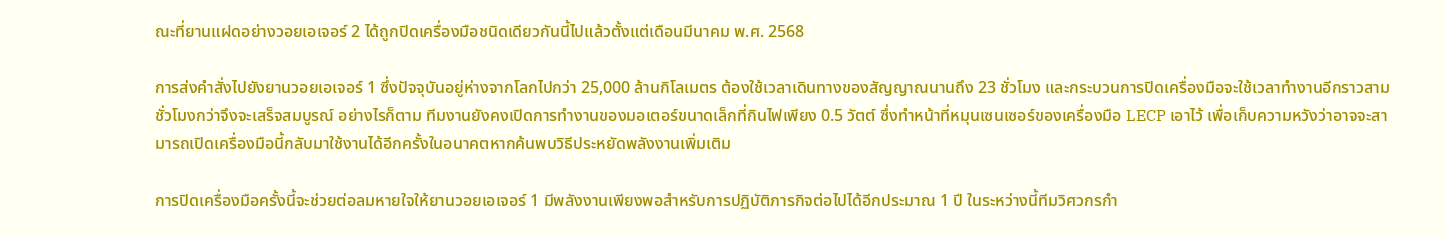ณะที่ยานแฝดอย่างวอยเอเจอร์ 2 ได้ถูกปิดเครื่องมือชนิดเดียวกันนี้ไปแล้วตั้งแต่เดือนมีนาคม พ.ศ. 2568

การส่งคำสั่งไปยังยานวอยเอเจอร์ 1 ซึ่งปัจจุบันอยู่ห่างจากโลกไปกว่า 25,000 ล้านกิโลเมตร ต้องใช้เวลาเดินทางของสัญญาณนานถึง 23 ชั่วโมง และกระบวนการปิดเครื่องมือจะใช้เวลาทำงานอีกราวสามชั่วโมงกว่าจึงจะเสร็จสมบูรณ์ อย่างไรก็ตาม ทีมงานยังคงเปิดการทำงานของมอเตอร์ขนาดเล็กที่กินไฟเพียง 0.5 วัตต์ ซึ่งทำหน้าที่หมุนเซนเซอร์ของเครื่องมือ LECP เอาไว้ เพื่อเก็บความหวังว่าอาจจะสามารถเปิดเครื่องมือนี้กลับมาใช้งานได้อีกครั้งในอนาคตหากค้นพบวิธีประหยัดพลังงานเพิ่มเติม

การปิดเครื่องมือครั้งนี้จะช่วยต่อลมหายใจให้ยานวอยเอเจอร์ 1 มีพลังงานเพียงพอสำหรับการปฏิบัติภารกิจต่อไปได้อีกประมาณ 1 ปี ในระหว่างนี้ทีมวิศวกรกำ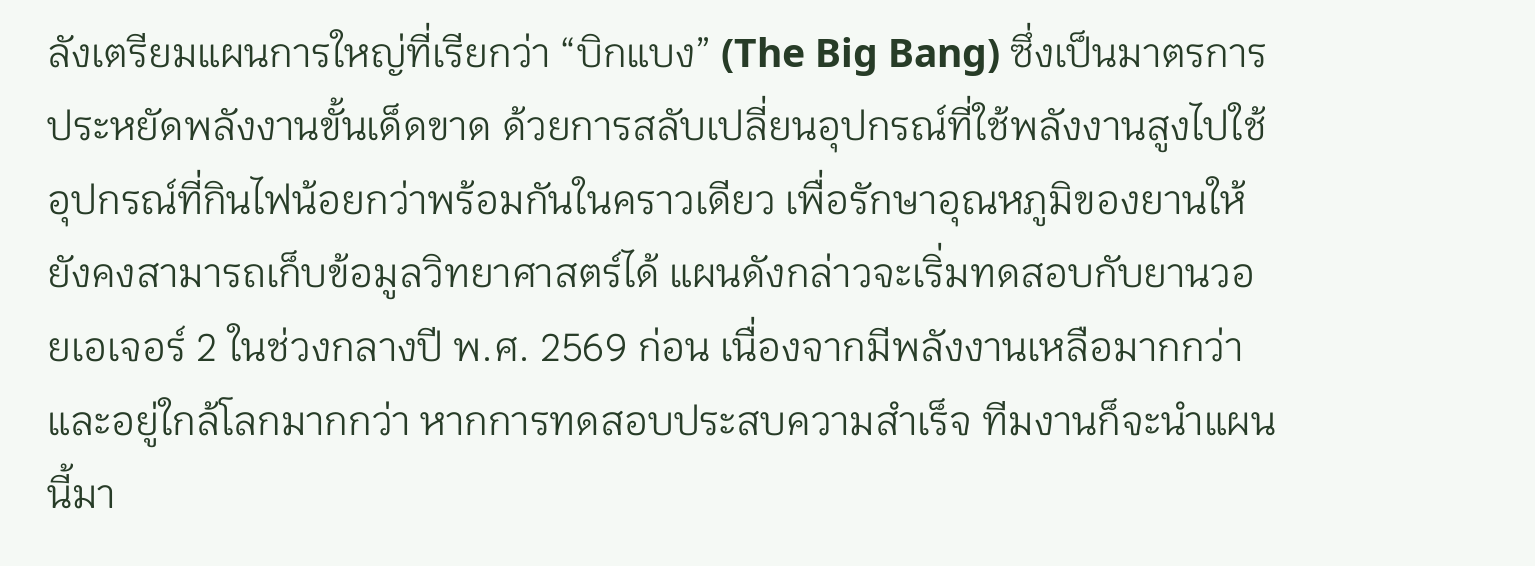ลังเตรียมแผนการใหญ่ที่เรียกว่า “บิกแบง” (The Big Bang) ซึ่งเป็นมาตรการประหยัดพลังงานขั้นเด็ดขาด ด้วยการสลับเปลี่ยนอุปกรณ์ที่ใช้พลังงานสูงไปใช้อุปกรณ์ที่กินไฟน้อยกว่าพร้อมกันในคราวเดียว เพื่อรักษาอุณหภูมิของยานให้ยังคงสามารถเก็บข้อมูลวิทยาศาสตร์ได้ แผนดังกล่าวจะเริ่มทดสอบกับยานวอยเอเจอร์ 2 ในช่วงกลางปี พ.ศ. 2569 ก่อน เนื่องจากมีพลังงานเหลือมากกว่าและอยู่ใกล้โลกมากกว่า หากการทดสอบประสบความสำเร็จ ทีมงานก็จะนำแผนนี้มา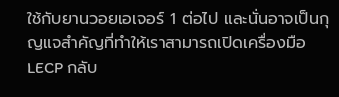ใช้กับยานวอยเอเจอร์ 1 ต่อไป และนั่นอาจเป็นกุญแจสำคัญที่ทำให้เราสามารถเปิดเครื่องมือ LECP กลับ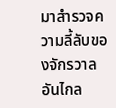มาสำรวจความลี้ลับของจักรวาลอันไกล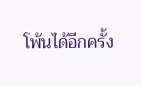โพ้นได้อีกครั้ง